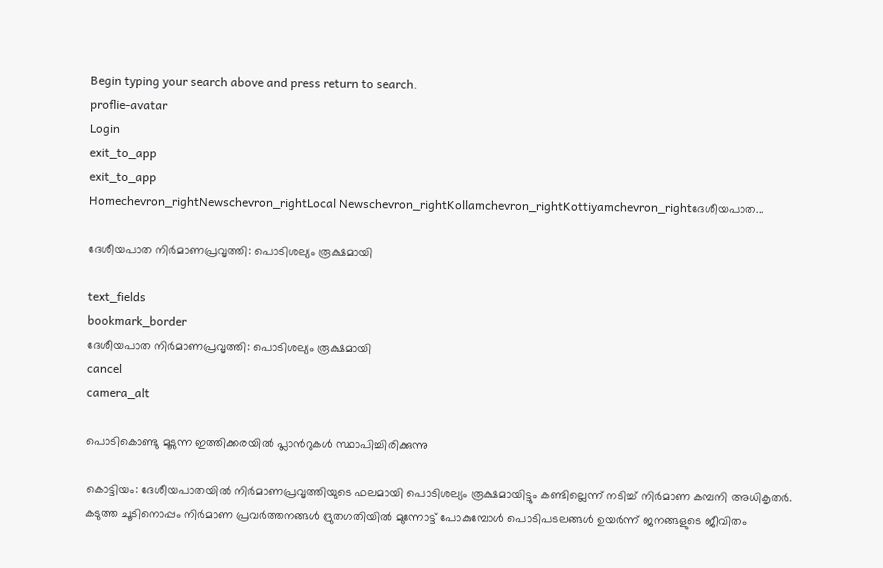Begin typing your search above and press return to search.
proflie-avatar
Login
exit_to_app
exit_to_app
Homechevron_rightNewschevron_rightLocal Newschevron_rightKollamchevron_rightKottiyamchevron_rightദേശീയപാത...

ദേശീയപാത നിർമാണപ്രവൃത്തി: പൊടിശല്യം രൂക്ഷമായി

text_fields
bookmark_border
ദേശീയപാത നിർമാണപ്രവൃത്തി: പൊടിശല്യം രൂക്ഷമായി
cancel
camera_alt

പൊടികൊണ്ടു മൂടുന്ന ഇത്തിക്കരയിൽ പ്ലാൻറുകൾ സ്ഥാപിച്ചിരിക്കുന്നു

കൊട്ടിയം: ദേശീയപാതയിൽ നിർമാണപ്രവൃത്തിയുടെ ഫലമായി പൊടിശല്യം രൂക്ഷമായിട്ടും കണ്ടില്ലെന്ന് നടിച്ച് നിർമാണ കമ്പനി അധികൃതർ. കടുത്ത ചൂടിനൊപ്പം നിർമാണ പ്രവർത്തനങ്ങൾ ദ്രുതഗതിയിൽ മുന്നോട്ട് പോകുമ്പോൾ പൊടിപടലങ്ങൾ ഉയർന്ന് ജനങ്ങളുടെ ജീവിതം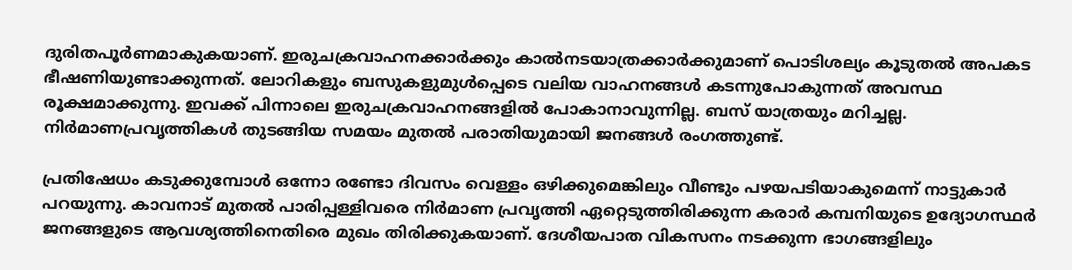ദുരിതപൂർണമാകുകയാണ്. ഇരുചക്രവാഹനക്കാർക്കും കാൽനടയാത്രക്കാർക്കുമാണ് പൊടിശല്യം കൂടുതൽ അപകട ഭീഷണിയുണ്ടാക്കുന്നത്. ലോറികളും ബസുകളുമുൾപ്പെടെ വലിയ വാഹനങ്ങൾ കടന്നുപോകുന്നത് അവസ്ഥ രൂക്ഷമാക്കുന്നു. ഇവക്ക് പിന്നാലെ ഇരുചക്രവാഹനങ്ങളിൽ പോകാനാവുന്നില്ല. ബസ് യാത്രയും മറിച്ചല്ല. നിർമാണപ്രവൃത്തികൾ തുടങ്ങിയ സമയം മുതൽ പരാതിയുമായി ജനങ്ങൾ രംഗത്തുണ്ട്.

പ്രതിഷേധം കടുക്കുമ്പോൾ ഒന്നോ രണ്ടോ ദിവസം വെള്ളം ഒഴിക്കുമെങ്കിലും വീണ്ടും പഴയപടിയാകുമെന്ന് നാട്ടുകാർ പറയുന്നു. കാവനാട് മുതൽ പാരിപ്പള്ളിവരെ നിർമാണ പ്രവൃത്തി ഏറ്റെടുത്തിരിക്കുന്ന കരാർ കമ്പനിയുടെ ഉദ്യോഗസ്ഥർ ജനങ്ങളുടെ ആവശ്യത്തിനെതിരെ മുഖം തിരിക്കുകയാണ്. ദേശീയപാത വികസനം നടക്കുന്ന ഭാഗങ്ങളിലും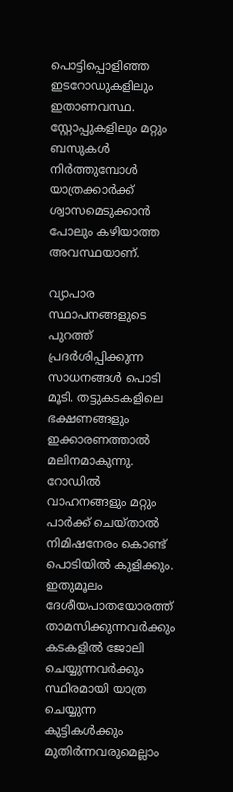പൊട്ടിപ്പൊളിഞ്ഞ ഇടറോഡുകളിലും ഇതാണവസ്ഥ. സ്റ്റോപ്പുകളിലും മറ്റും ബസുകൾ നിർത്തുമ്പോൾ യാത്രക്കാർക്ക് ശ്വാസമെടുക്കാൻ പോലും കഴിയാത്ത അവസ്ഥയാണ്.

വ്യാപാര സ്ഥാപനങ്ങളുടെ പുറത്ത് പ്രദർശിപ്പിക്കുന്ന സാധനങ്ങൾ പൊടി മൂടി. തട്ടുകടകളിലെ ഭക്ഷണങ്ങളും ഇക്കാരണത്താൽ മലിനമാകുന്നു. റോഡിൽ വാഹനങ്ങളും മറ്റും പാർക്ക് ചെയ്താൽ നിമിഷനേരം കൊണ്ട് പൊടിയിൽ കുളിക്കും. ഇതുമൂലം ദേശീയപാതയോരത്ത് താമസിക്കുന്നവർക്കും കടകളിൽ ജോലി ചെയ്യുന്നവർക്കും സ്ഥിരമായി യാത്ര ചെയ്യുന്ന കുട്ടികൾക്കും മുതിർന്നവരുമെല്ലാം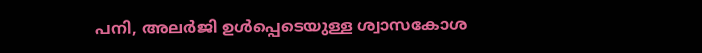പനി, അലർജി ഉൾപ്പെടെയുള്ള ശ്വാസകോശ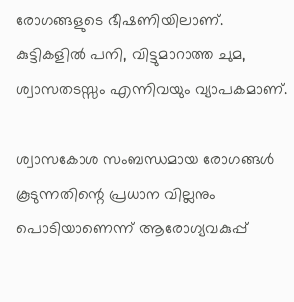രോഗങ്ങളുടെ ഭീഷണിയിലാണ്. കുട്ടികളിൽ പനി, വിട്ടുമാറാത്ത ചുമ, ശ്വാസതടസ്സം എന്നിവയും വ്യാപകമാണ്.

ശ്വാസകോശ സംബന്ധമായ രോഗങ്ങൾ കൂടുന്നതിന്റെ പ്രധാന വില്ലനും പൊടിയാണെന്ന് ആരോഗ്യവകുപ്പ്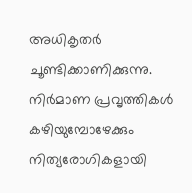അധികൃതർ ചൂണ്ടിക്കാണിക്കുന്നു. നിർമാണ പ്രവൃത്തികൾ കഴിയുമ്പോഴേക്കും നിത്യരോഗികളായി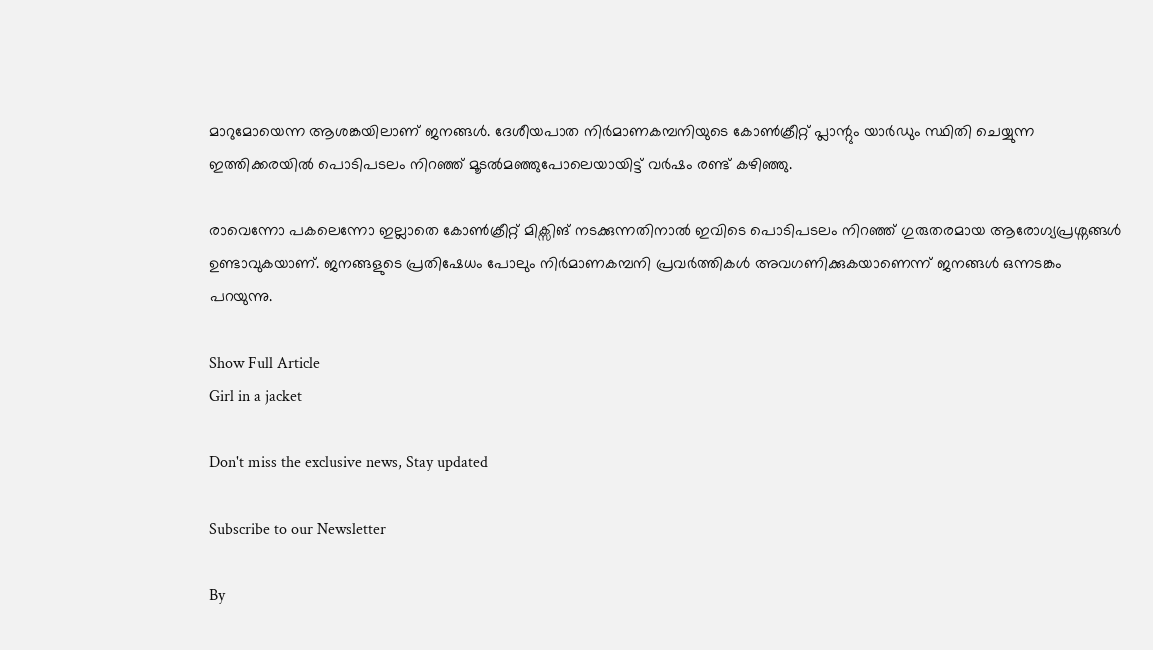മാറുമോയെന്ന ആശങ്കയിലാണ് ജനങ്ങൾ. ദേശീയപാത നിർമാണകമ്പനിയുടെ കോൺക്രീറ്റ് പ്ലാന്റും യാർഡും സ്ഥിതി ചെയ്യുന്ന ഇത്തിക്കരയിൽ പൊടിപടലം നിറഞ്ഞ് മൂടൽമഞ്ഞുപോലെയായിട്ട് വർഷം രണ്ട് കഴിഞ്ഞു.

രാവെന്നോ പകലെന്നോ ഇല്ലാതെ കോൺക്രീറ്റ് മിക്സിങ് നടക്കുന്നതിനാൽ ഇവിടെ പൊടിപടലം നിറഞ്ഞ് ഗുരുതരമായ ആരോഗ്യപ്രശ്നങ്ങൾ ഉണ്ടാവുകയാണ്. ജനങ്ങളുടെ പ്രതിഷേധം പോലും നിർമാണകമ്പനി പ്രവർത്തികൾ അവഗണിക്കുകയാണെന്ന് ജനങ്ങൾ ഒന്നടങ്കം പറയുന്നു.

Show Full Article
Girl in a jacket

Don't miss the exclusive news, Stay updated

Subscribe to our Newsletter

By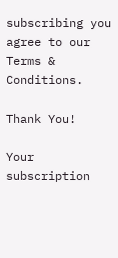subscribing you agree to our Terms & Conditions.

Thank You!

Your subscription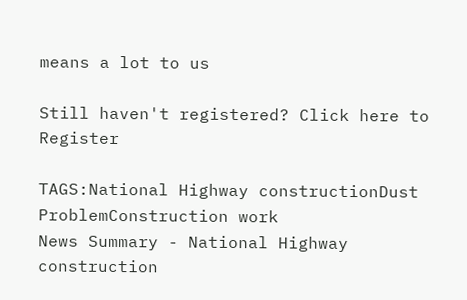means a lot to us

Still haven't registered? Click here to Register

TAGS:National Highway constructionDust ProblemConstruction work
News Summary - National Highway construction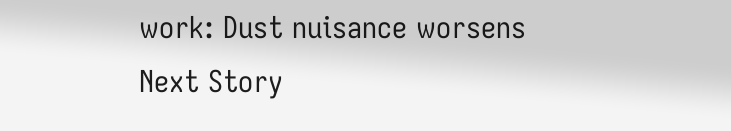work: Dust nuisance worsens
Next Story